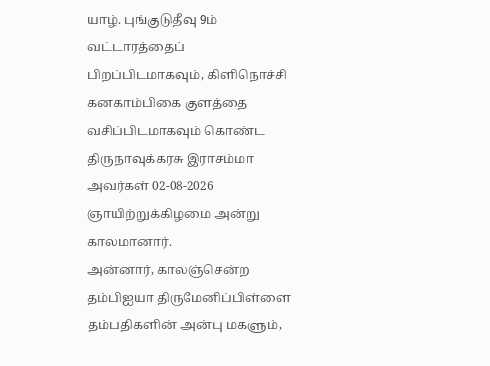யாழ். புங்குடுதீவு 9ம் வட்டாரத்தைப் பிறப்பிடமாகவும், கிளிநொச்சி கனகாம்பிகை குளத்தை வசிப்பிடமாகவும் கொண்ட திருநாவுக்கரசு இராசம்மா அவர்கள் 02-08-2026 ஞாயிற்றுக்கிழமை அன்று காலமானார்.
அன்னார், காலஞ்சென்ற தம்பிஐயா திருமேனிப்பிள்ளை தம்பதிகளின் அன்பு மகளும்,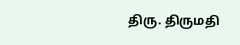திரு. திருமதி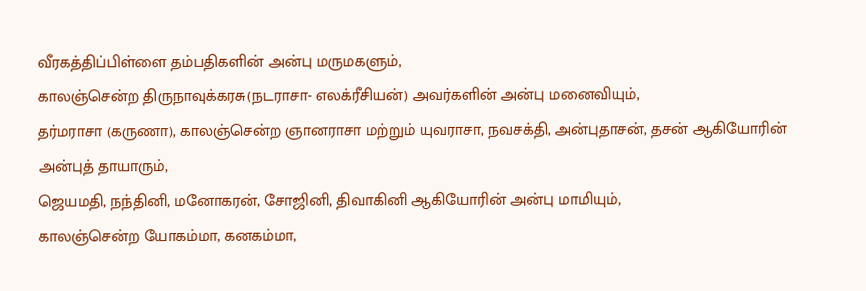வீரகத்திப்பிள்ளை தம்பதிகளின் அன்பு மருமகளும்,
காலஞ்சென்ற திருநாவுக்கரசு(நடராசா- எலக்ரீசியன்) அவர்களின் அன்பு மனைவியும்,
தர்மராசா (கருணா), காலஞ்சென்ற ஞானராசா மற்றும் யுவராசா, நவசக்தி, அன்புதாசன், தசன் ஆகியோரின் அன்புத் தாயாரும்,
ஜெயமதி, நந்தினி, மனோகரன், சோஜினி, திவாகினி ஆகியோரின் அன்பு மாமியும்,
காலஞ்சென்ற யோகம்மா, கனகம்மா,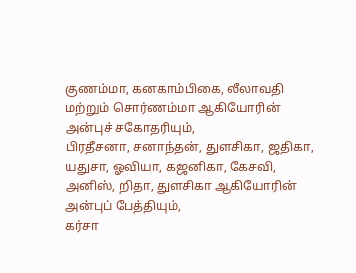குணம்மா, கனகாம்பிகை, லீலாவதி மற்றும் சொர்ணம்மா ஆகியோரின் அன்புச் சகோதரியும்,
பிரதீசனா, சனாந்தன், துளசிகா, ஜதிகா, யதுசா, ஓவியா, கஜனிகா, கேசவி, அனிஸ், றிதா, துளசிகா ஆகியோரின் அன்புப் பேத்தியும்,
கர்சா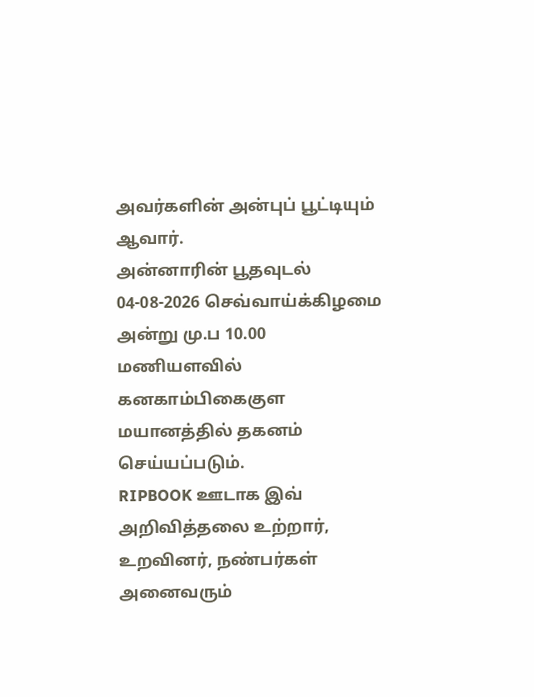அவர்களின் அன்புப் பூட்டியும் ஆவார்.
அன்னாரின் பூதவுடல் 04-08-2026 செவ்வாய்க்கிழமை அன்று மு.ப 10.00 மணியளவில் கனகாம்பிகைகுள மயானத்தில் தகனம் செய்யப்படும்.
RIPBOOK ஊடாக இவ் அறிவித்தலை உற்றார், உறவினர், நண்பர்கள் அனைவரும்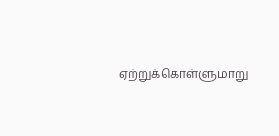ஏற்றுக்கொள்ளுமாறு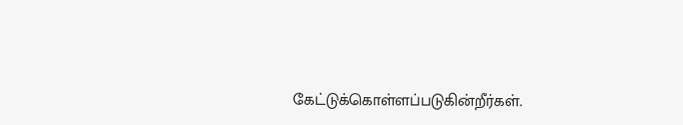கேட்டுக்கொள்ளப்படுகின்றீர்கள்.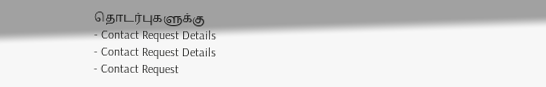தொடர்புகளுக்கு
- Contact Request Details
- Contact Request Details
- Contact Request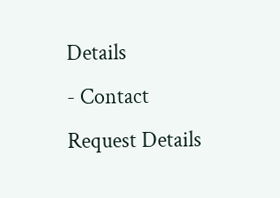Details
- Contact Request Details